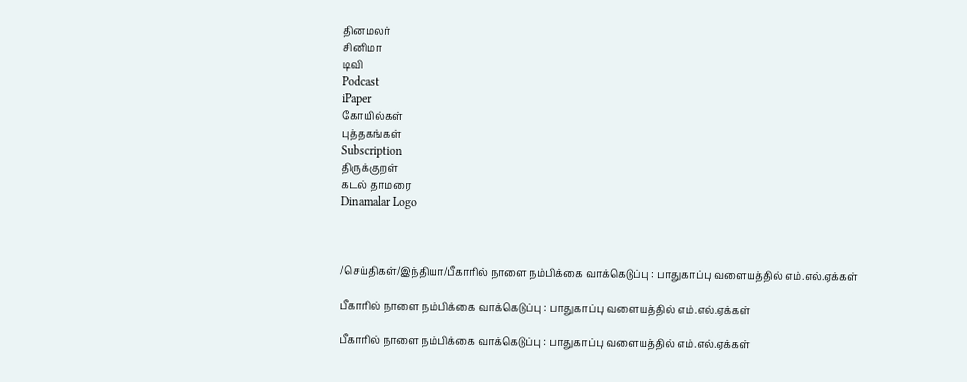தினமலர்
சினிமா
டிவி
Podcast
iPaper
கோயில்கள்
புத்தகங்கள்
Subscription
திருக்குறள்
கடல் தாமரை
Dinamalar Logo



/செய்திகள்/இந்தியா/பீகாரில் நாளை நம்பிக்கை வாக்கெடுப்பு : பாதுகாப்பு வளையத்தில் எம்.எல்.ஏக்கள்

பீகாரில் நாளை நம்பிக்கை வாக்கெடுப்பு : பாதுகாப்பு வளையத்தில் எம்.எல்.ஏக்கள்

பீகாரில் நாளை நம்பிக்கை வாக்கெடுப்பு : பாதுகாப்பு வளையத்தில் எம்.எல்.ஏக்கள்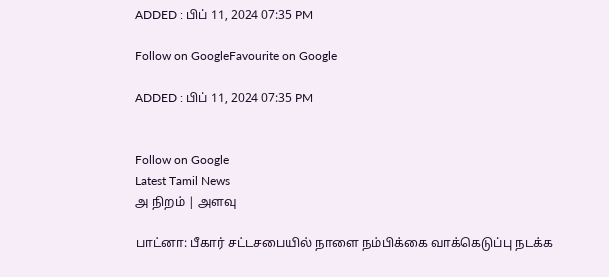ADDED : பிப் 11, 2024 07:35 PM

Follow on GoogleFavourite on Google

ADDED : பிப் 11, 2024 07:35 PM


Follow on Google
Latest Tamil News
அ நிறம் | அளவு

பாட்னா: பீகார் சட்டசபையில் நாளை நம்பிக்கை வாக்கெடுப்பு நடக்க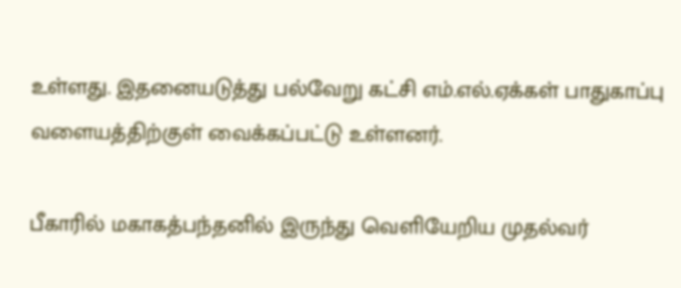உள்ளது. இதனையடுத்து பல்வேறு கட்சி எம்.எல்.ஏக்கள் பாதுகாப்பு வளையத்திற்குள் வைக்கப்பட்டு உள்ளனர்.

பீகாரில் மகாகத்பந்தனில் இருந்து வெளியேறிய முதல்வர்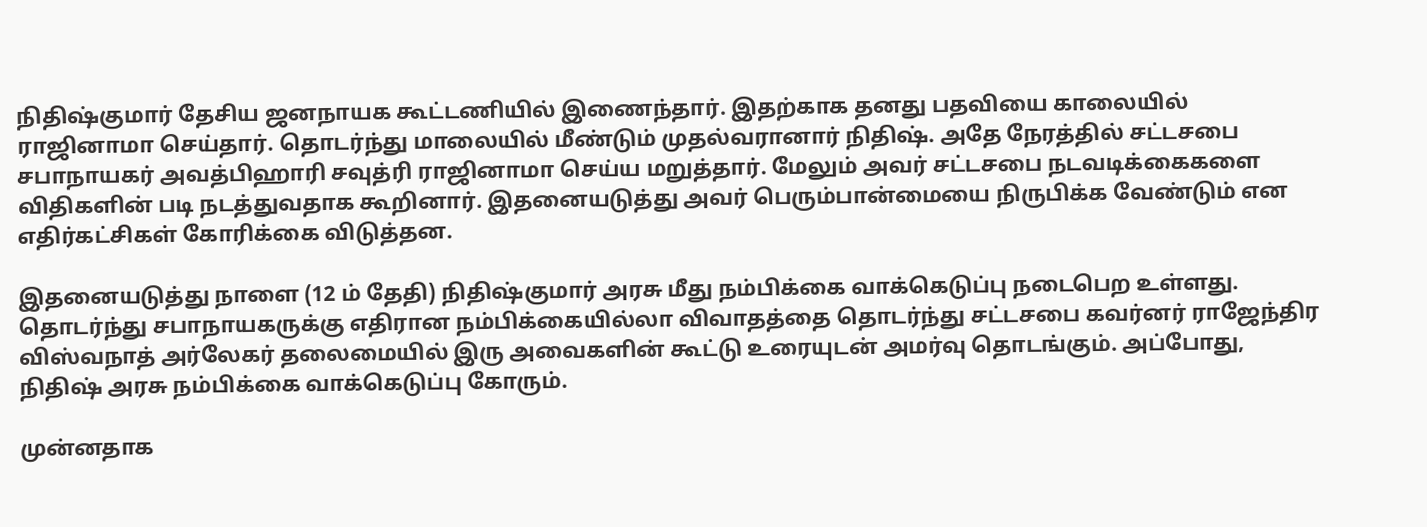நிதிஷ்குமார் தேசிய ஜனநாயக கூட்டணியில் இணைந்தார். இதற்காக தனது பதவியை காலையில் ராஜினாமா செய்தார். தொடர்ந்து மாலையில் மீண்டும் முதல்வரானார் நிதிஷ். அதே நேரத்தில் சட்டசபை சபாநாயகர் அவத்பிஹாரி சவுத்ரி ராஜினாமா செய்ய மறுத்தார். மேலும் அவர் சட்டசபை நடவடிக்கைகளை விதிகளின் படி நடத்துவதாக கூறினார். இதனையடுத்து அவர் பெரும்பான்மையை நிருபிக்க வேண்டும் என எதிர்கட்சிகள் கோரிக்கை விடுத்தன.

இதனையடுத்து நாளை (12 ம் தேதி) நிதிஷ்குமார் அரசு மீது நம்பிக்கை வாக்கெடுப்பு நடைபெற உள்ளது. தொடர்ந்து சபாநாயகருக்கு எதிரான நம்பிக்கையில்லா விவாதத்தை தொடர்ந்து சட்டசபை கவர்னர் ராஜேந்திர விஸ்வநாத் அர்லேகர் தலைமையில் இரு அவைகளின் கூட்டு உரையுடன் அமர்வு தொடங்கும். அப்போது, நிதிஷ் அரசு நம்பிக்கை வாக்கெடுப்பு கோரும்.

முன்னதாக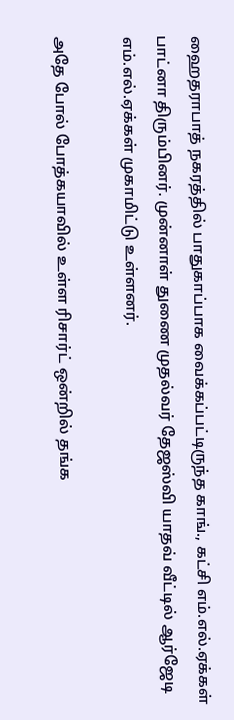ஹைதராபாத் நகரத்தில் பாதுகாப்பாக வைக்கப்பட்டிருந்த காங்., கட்சி எம்.எல்.ஏக்கள் பாட்னா திரும்பினர். முன்னாள் துணை முதல்வர் தேஜஸ்வி யாதவ் வீட்டில் ஆர்ஜேடி எம்.எல்.ஏக்கள் முகாமிட்டு உள்ளனர்.

அதே போல் போத்கயாவில் உள்ள ரிசார்ட் ஒன்றில் தங்க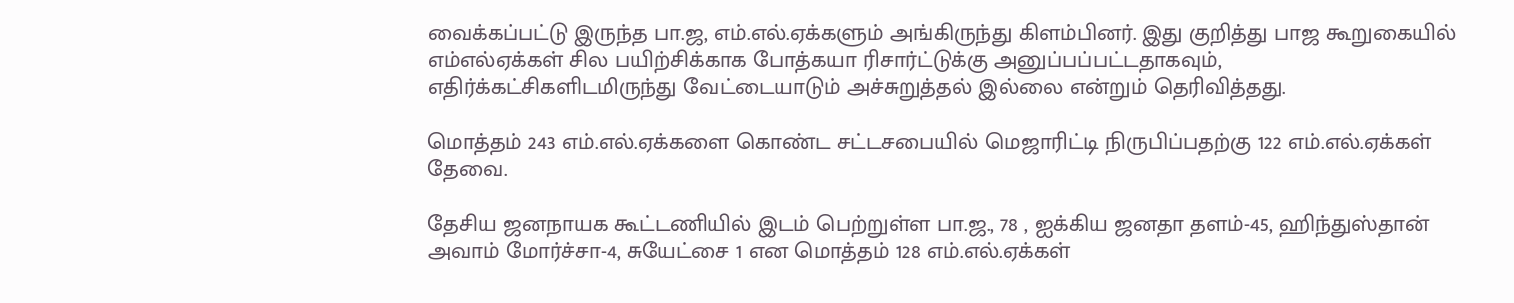வைக்கப்பட்டு இருந்த பா.ஜ, எம்.எல்.ஏக்களும் அங்கிருந்து கிளம்பினர். இது குறித்து பாஜ கூறுகையில் எம்எல்ஏக்கள் சில பயிற்சிக்காக போத்கயா ரிசார்ட்டுக்கு அனுப்பப்பட்டதாகவும், எதிர்க்கட்சிகளிடமிருந்து வேட்டையாடும் அச்சுறுத்தல் இல்லை என்றும் தெரிவித்தது.

மொத்தம் 243 எம்.எல்.ஏக்களை கொண்ட சட்டசபையில் மெஜாரிட்டி நிருபிப்பதற்கு 122 எம்.எல்.ஏக்கள் தேவை.

தேசிய ஜனநாயக கூட்டணியில் இடம் பெற்றுள்ள பா.ஜ., 78 , ஐக்கிய ஜனதா தளம்-45, ஹிந்துஸ்தான் அவாம் மோர்ச்சா-4, சுயேட்சை 1 என மொத்தம் 128 எம்.எல்.ஏக்கள்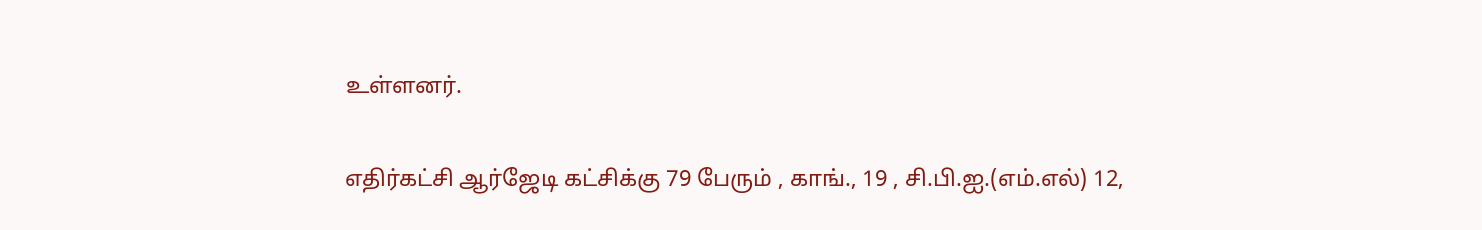உள்ளனர்.

எதிர்கட்சி ஆர்ஜேடி கட்சிக்கு 79 பேரும் , காங்., 19 , சி.பி.ஐ.(எம்.எல்) 12,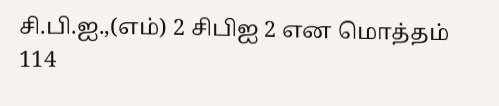சி.பி.ஐ.,(எம்) 2 சிபிஐ 2 என மொத்தம் 114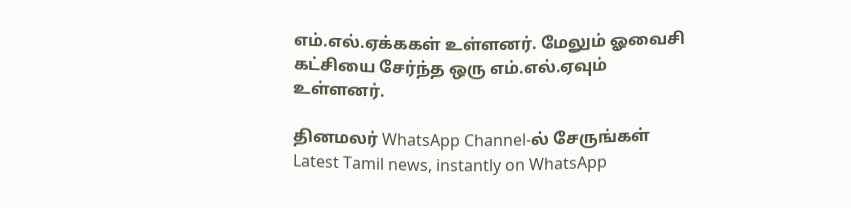எம்.எல்.ஏக்ககள் உள்ளனர். மேலும் ஓவைசி கட்சியை சேர்ந்த ஒரு எம்.எல்.ஏவும் உள்ளனர்.

தினமலர் WhatsApp Channel-ல் சேருங்கள்
Latest Tamil news, instantly on WhatsApp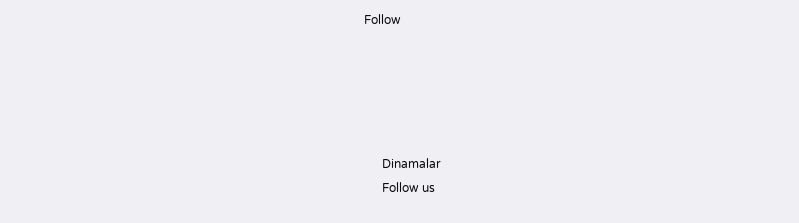Follow





      Dinamalar
      Follow us